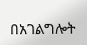በአገልግሎት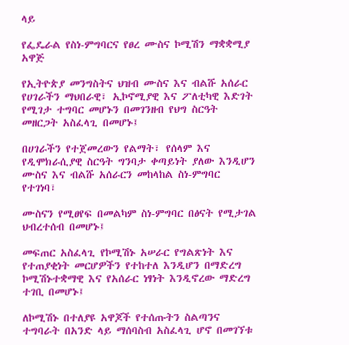ላይ

የፌዴራል የስነ-ምግባርና የፀረ ሙስና ኮሚሽን ማቋቋሚያ አዋጅ

የኢትዮጵያ መንግስትና ህዝብ ሙስና እና ብልሹ አሰራር የሀገራችን ማህበራዊ፣ ኢኮኖሚያዊ እና ፖለቲካዊ እድገት የሚገታ ተግባር መሆኑን በመገንዘብ የህግ ስርዓት መዘርጋት አስፈላጊ በመሆኑ፤

በሀገራችን የተጀመረውን የልማት፣ የሰላም እና የዲሞክራሲያዊ ስርዓት ግንባታ ቀጣይነት ያለው እንዲሆን ሙስና እና ብልሹ አሰራርን መከላከል ስነ-ምግባር የተገነባ፣

ሙስናን የሚፀየፍ በመልካም ስነ-ምግባር በፅናት የሚታገል ህብረተሰብ በመሆኑ፤

መፍጠር አስፈላጊ የኮሚሽኑ አሠራር የግልጽነት እና የተጠያቂነት መርሆዎችን የተከተለ እንዲሆን በማድረግ ኮሚሽኑተቋማዊ እና የአሰራር ነፃነት እንዲኖረው ማድረግ ተገቢ በመሆኑ፤

ለኮሚሽኑ በተለያዩ አዋጆች የተሰጡትን ስልጣንና ተግባራት በአንድ ላይ ማሰባስብ አስፈላጊ ሆኖ በመገኘቱ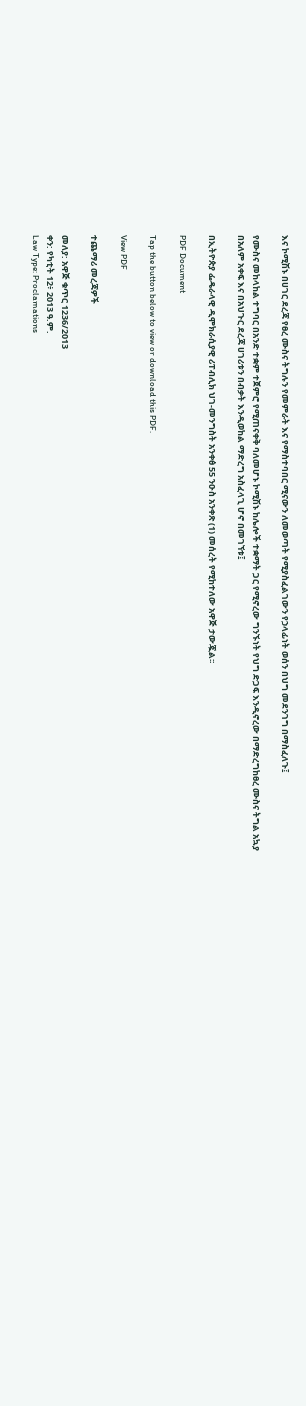እና ኮሚሽኑ በሀገር ደረጃ የፀረ ሙስና ትግሉን የመምራት እና የማስተባበር ሚናውን ለመወጣት የሚያስፈልገውን የኃላፊነት ወሰን በህግ መደንገግ በማስፈለጉ፤

የሙስና መከላከል ተግባር በአንድ ተቋም ተጀምሮ የሚጠናቀቅ ባለመሆኑ ኮሚሽኑ ከሌሎች ተቋማት ጋር የሚኖረው ግንኙነት የህግ ድጋፍ እንዲኖረው በማድረግከፀረ ሙስና ትግል አኳያ በአለም አቀፍ እና በአህጉር ደረጃ ሀገሪቱን በብቃት እንዲወከል ማድረግ አስፈላጊ ሆኖ በመገኘቱ፤

በኢትዮጵያ ፌዴራላዊ ዲሞክራሲያዊ ሪፐብሊክ ህገ-መንግስት አንቀፅ 55 ንዑስ አንቀጽ (1) መሰረት የሚከተለው አዋጅ ታውጇል፡፡

PDF Document

Tap the button below to view or download this PDF.

View PDF

ተጨማሪ መረጃዎች

መለያ: አዋጅ ቁጥር 1236/2013
ቀን: የካቲት 12፥ 2013 ዓ.ም.
Law Type: Proclamations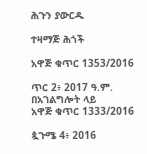ሕጉን ያውርዱ

ተዛማጅ ሕጎች

አዋጅ ቁጥር 1353/2016

ጥር 2፥ 2017 ዓ.ም.
በአገልግሎት ላይ
አዋጅ ቁጥር 1333/2016

ጷጉሜ 4፥ 2016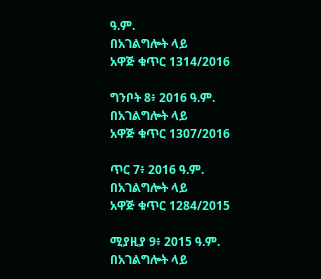ዓ.ም.
በአገልግሎት ላይ
አዋጅ ቁጥር 1314/2016

ግንቦት 8፥ 2016 ዓ.ም.
በአገልግሎት ላይ
አዋጅ ቁጥር 1307/2016

ጥር 7፥ 2016 ዓ.ም.
በአገልግሎት ላይ
አዋጅ ቁጥር 1284/2015

ሚያዚያ 9፥ 2015 ዓ.ም.
በአገልግሎት ላይ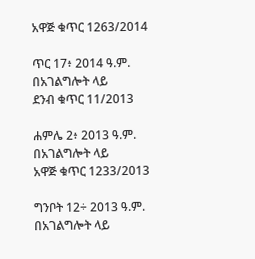አዋጅ ቁጥር 1263/2014

ጥር 17፥ 2014 ዓ.ም.
በአገልግሎት ላይ
ደንብ ቁጥር 11/2013

ሐምሌ 2፥ 2013 ዓ.ም.
በአገልግሎት ላይ
አዋጅ ቁጥር 1233/2013

ግንቦት 12÷ 2013 ዓ.ም.
በአገልግሎት ላይ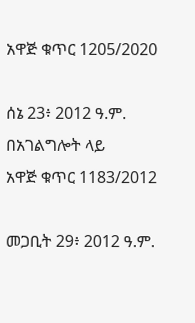አዋጅ ቁጥር 1205/2020

ሰኔ 23፥ 2012 ዓ.ም.
በአገልግሎት ላይ
አዋጅ ቁጥር 1183/2012

መጋቢት 29፥ 2012 ዓ.ም.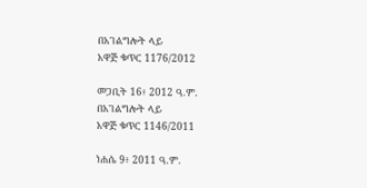በአገልግሎት ላይ
አዋጅ ቁጥር 1176/2012

መጋቢት 16፥ 2012 ዓ.ም.
በአገልግሎት ላይ
አዋጅ ቁጥር 1146/2011

ነሐሴ 9፥ 2011 ዓ.ም.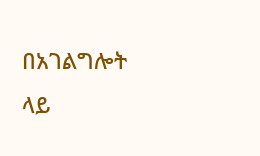በአገልግሎት ላይ